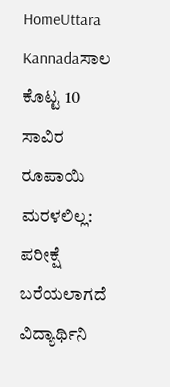HomeUttara Kannadaಸಾಲ ಕೊಟ್ಟ 10 ಸಾವಿರ ರೂಪಾಯಿ ಮರಳಲಿಲ್ಲ: ಪರೀಕ್ಷೆ ಬರೆಯಲಾಗದೆ ವಿದ್ಯಾರ್ಥಿನಿ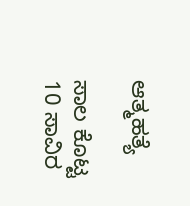ಆತ್ಮಹತ್ಯೆ

ಸಾಲ ಕೊಟ್ಟ 10 ಸಾವಿರ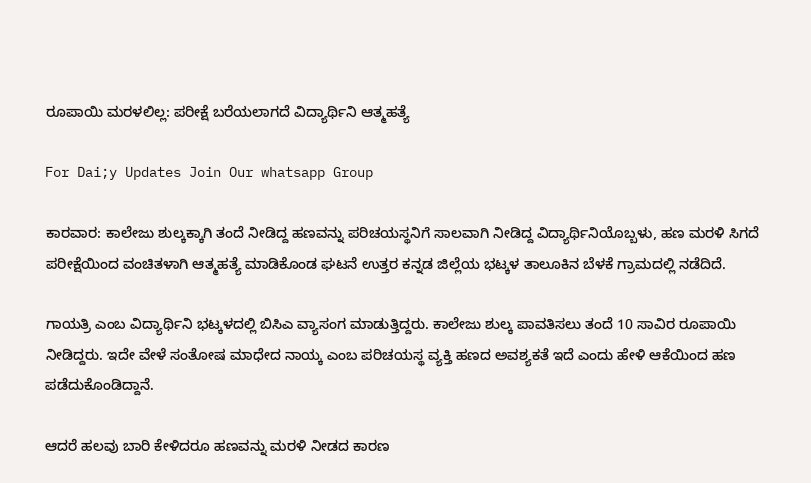ರೂಪಾಯಿ ಮರಳಲಿಲ್ಲ: ಪರೀಕ್ಷೆ ಬರೆಯಲಾಗದೆ ವಿದ್ಯಾರ್ಥಿನಿ ಆತ್ಮಹತ್ಯೆ

For Dai;y Updates Join Our whatsapp Group

ಕಾರವಾರ: ಕಾಲೇಜು ಶುಲ್ಕಕ್ಕಾಗಿ ತಂದೆ ನೀಡಿದ್ದ ಹಣವನ್ನು ಪರಿಚಯಸ್ಥನಿಗೆ ಸಾಲವಾಗಿ ನೀಡಿದ್ದ ವಿದ್ಯಾರ್ಥಿನಿಯೊಬ್ಬಳು, ಹಣ ಮರಳಿ ಸಿಗದೆ ಪರೀಕ್ಷೆಯಿಂದ ವಂಚಿತಳಾಗಿ ಆತ್ಮಹತ್ಯೆ ಮಾಡಿಕೊಂಡ ಘಟನೆ ಉತ್ತರ ಕನ್ನಡ ಜಿಲ್ಲೆಯ ಭಟ್ಕಳ ತಾಲೂಕಿನ ಬೆಳಕೆ ಗ್ರಾಮದಲ್ಲಿ ನಡೆದಿದೆ.

ಗಾಯತ್ರಿ ಎಂಬ ವಿದ್ಯಾರ್ಥಿನಿ ಭಟ್ಕಳದಲ್ಲಿ ಬಿಸಿಎ ವ್ಯಾಸಂಗ ಮಾಡುತ್ತಿದ್ದರು. ಕಾಲೇಜು ಶುಲ್ಕ ಪಾವತಿಸಲು ತಂದೆ 10 ಸಾವಿರ ರೂಪಾಯಿ ನೀಡಿದ್ದರು. ಇದೇ ವೇಳೆ ಸಂತೋಷ ಮಾಧೇದ ನಾಯ್ಕ ಎಂಬ ಪರಿಚಯಸ್ಥ ವ್ಯಕ್ತಿ ಹಣದ ಅವಶ್ಯಕತೆ ಇದೆ ಎಂದು ಹೇಳಿ ಆಕೆಯಿಂದ ಹಣ ಪಡೆದುಕೊಂಡಿದ್ದಾನೆ.

ಆದರೆ ಹಲವು ಬಾರಿ ಕೇಳಿದರೂ ಹಣವನ್ನು ಮರಳಿ ನೀಡದ ಕಾರಣ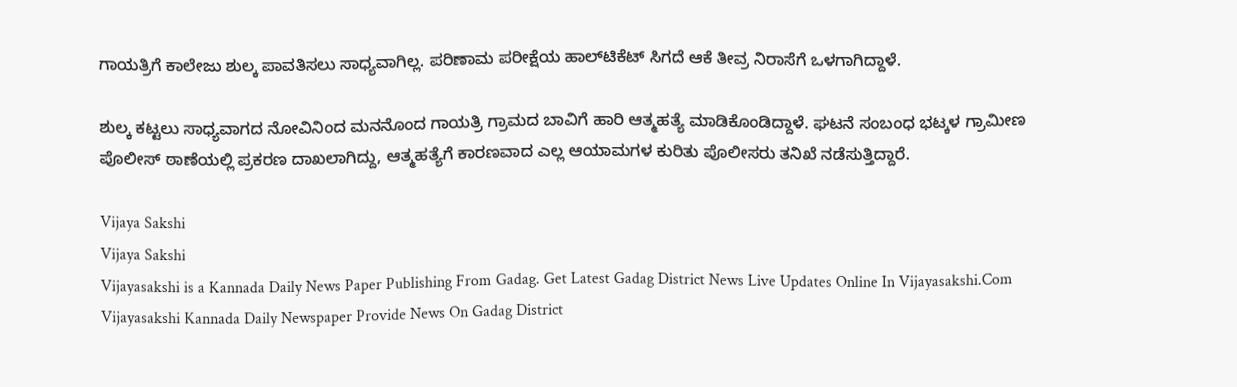ಗಾಯತ್ರಿಗೆ ಕಾಲೇಜು ಶುಲ್ಕ ಪಾವತಿಸಲು ಸಾಧ್ಯವಾಗಿಲ್ಲ. ಪರಿಣಾಮ ಪರೀಕ್ಷೆಯ ಹಾಲ್‌ಟಿಕೆಟ್ ಸಿಗದೆ ಆಕೆ ತೀವ್ರ ನಿರಾಸೆಗೆ ಒಳಗಾಗಿದ್ದಾಳೆ.

ಶುಲ್ಕ ಕಟ್ಟಲು ಸಾಧ್ಯವಾಗದ ನೋವಿನಿಂದ ಮನನೊಂದ ಗಾಯತ್ರಿ ಗ್ರಾಮದ ಬಾವಿಗೆ ಹಾರಿ ಆತ್ಮಹತ್ಯೆ ಮಾಡಿಕೊಂಡಿದ್ದಾಳೆ. ಘಟನೆ ಸಂಬಂಧ ಭಟ್ಕಳ ಗ್ರಾಮೀಣ ಪೊಲೀಸ್ ಠಾಣೆಯಲ್ಲಿ ಪ್ರಕರಣ ದಾಖಲಾಗಿದ್ದು, ಆತ್ಮಹತ್ಯೆಗೆ ಕಾರಣವಾದ ಎಲ್ಲ ಆಯಾಮಗಳ ಕುರಿತು ಪೊಲೀಸರು ತನಿಖೆ ನಡೆಸುತ್ತಿದ್ದಾರೆ.

Vijaya Sakshi
Vijaya Sakshi
Vijayasakshi is a Kannada Daily News Paper Publishing From Gadag. Get Latest Gadag District News Live Updates Online In Vijayasakshi.Com Vijayasakshi Kannada Daily Newspaper Provide News On Gadag District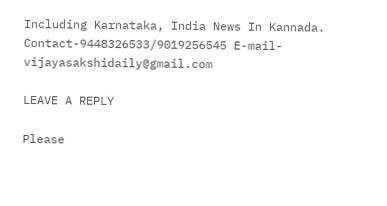Including Karnataka, India News In Kannada. Contact-9448326533/9019256545 E-mail-vijayasakshidaily@gmail.com

LEAVE A REPLY

Please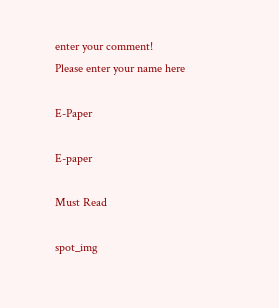enter your comment!
Please enter your name here

E-Paper

E-paper

Must Read

spot_img